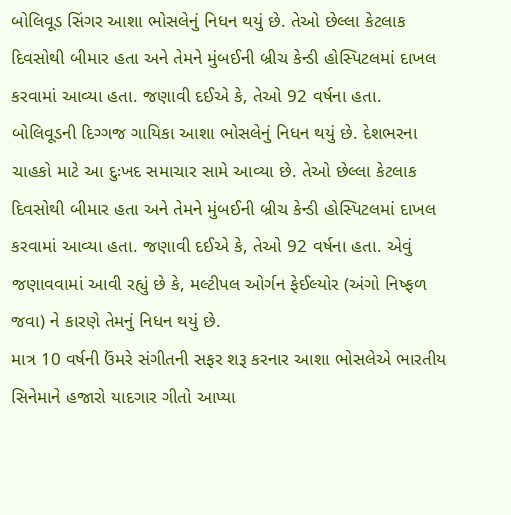બોલિવૂડ સિંગર આશા ભોસલેનું નિધન થયું છે. તેઓ છેલ્લા કેટલાક દિવસોથી બીમાર હતા અને તેમને મુંબઈની બ્રીચ કેન્ડી હોસ્પિટલમાં દાખલ કરવામાં આવ્યા હતા. જણાવી દઈએ કે, તેઓ 92 વર્ષના હતા.
બોલિવૂડની દિગ્ગજ ગાયિકા આશા ભોસલેનું નિધન થયું છે. દેશભરના ચાહકો માટે આ દુઃખદ સમાચાર સામે આવ્યા છે. તેઓ છેલ્લા કેટલાક દિવસોથી બીમાર હતા અને તેમને મુંબઈની બ્રીચ કેન્ડી હોસ્પિટલમાં દાખલ કરવામાં આવ્યા હતા. જણાવી દઈએ કે, તેઓ 92 વર્ષના હતા. એવું જણાવવામાં આવી રહ્યું છે કે, મલ્ટીપલ ઓર્ગન ફેઈલ્યોર (અંગો નિષ્ફળ જવા) ને કારણે તેમનું નિધન થયું છે.
માત્ર 10 વર્ષની ઉંમરે સંગીતની સફર શરૂ કરનાર આશા ભોસલેએ ભારતીય સિનેમાને હજારો યાદગાર ગીતો આપ્યા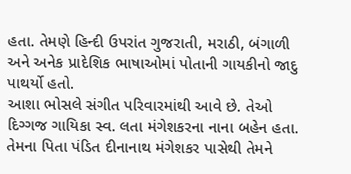હતા. તેમણે હિન્દી ઉપરાંત ગુજરાતી, મરાઠી, બંગાળી અને અનેક પ્રાદેશિક ભાષાઓમાં પોતાની ગાયકીનો જાદુ પાથર્યો હતો.
આશા ભોસલે સંગીત પરિવારમાંથી આવે છે. તેઓ દિગ્ગજ ગાયિકા સ્વ. લતા મંગેશકરના નાના બહેન હતા. તેમના પિતા પંડિત દીનાનાથ મંગેશકર પાસેથી તેમને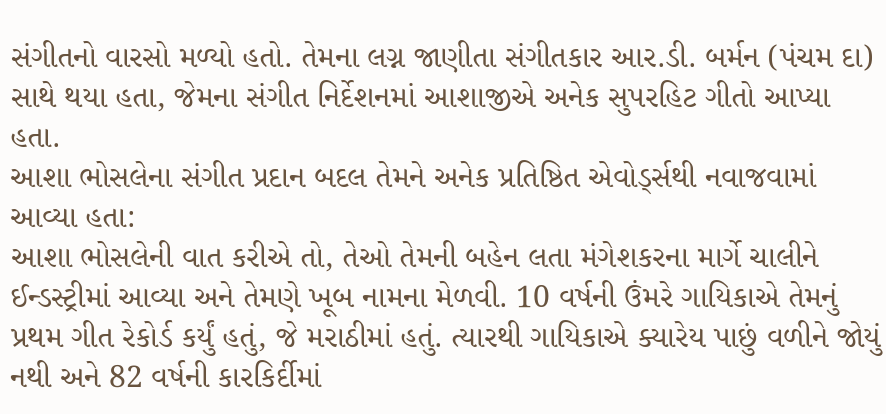સંગીતનો વારસો મળ્યો હતો. તેમના લગ્ન જાણીતા સંગીતકાર આર.ડી. બર્મન (પંચમ દા) સાથે થયા હતા, જેમના સંગીત નિર્દેશનમાં આશાજીએ અનેક સુપરહિટ ગીતો આપ્યા હતા.
આશા ભોસલેના સંગીત પ્રદાન બદલ તેમને અનેક પ્રતિષ્ઠિત એવોર્ડ્સથી નવાજવામાં આવ્યા હતા:
આશા ભોસલેની વાત કરીએ તો, તેઓ તેમની બહેન લતા મંગેશકરના માર્ગે ચાલીને ઈન્ડસ્ટ્રીમાં આવ્યા અને તેમણે ખૂબ નામના મેળવી. 10 વર્ષની ઉંમરે ગાયિકાએ તેમનું પ્રથમ ગીત રેકોર્ડ કર્યું હતું, જે મરાઠીમાં હતું. ત્યારથી ગાયિકાએ ક્યારેય પાછું વળીને જોયું નથી અને 82 વર્ષની કારકિર્દીમાં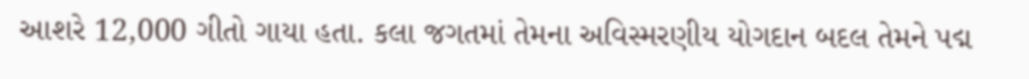આશરે 12,000 ગીતો ગાયા હતા. કલા જગતમાં તેમના અવિસ્મરણીય યોગદાન બદલ તેમને પદ્મ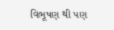વિભૂષણ થી પણ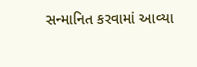સન્માનિત કરવામાં આવ્યા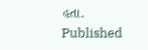હતા.
Published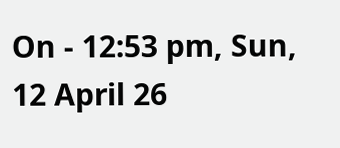On - 12:53 pm, Sun, 12 April 26